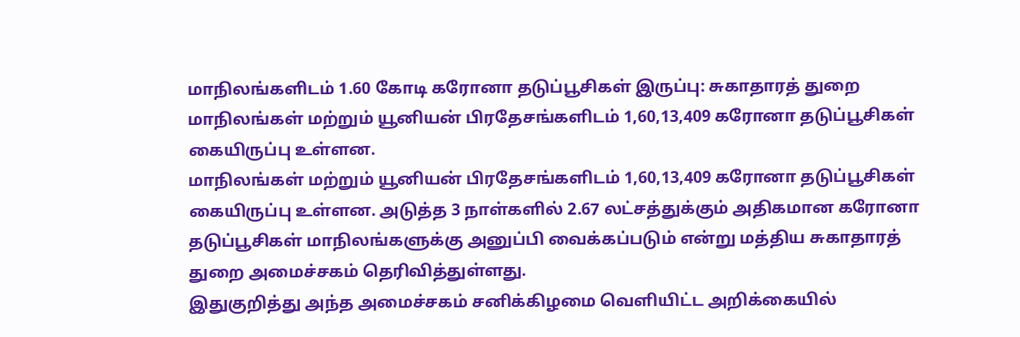மாநிலங்களிடம் 1.60 கோடி கரோனா தடுப்பூசிகள் இருப்பு: சுகாதாரத் துறை
மாநிலங்கள் மற்றும் யூனியன் பிரதேசங்களிடம் 1,60,13,409 கரோனா தடுப்பூசிகள் கையிருப்பு உள்ளன.
மாநிலங்கள் மற்றும் யூனியன் பிரதேசங்களிடம் 1,60,13,409 கரோனா தடுப்பூசிகள் கையிருப்பு உள்ளன. அடுத்த 3 நாள்களில் 2.67 லட்சத்துக்கும் அதிகமான கரோனா தடுப்பூசிகள் மாநிலங்களுக்கு அனுப்பி வைக்கப்படும் என்று மத்திய சுகாதாரத் துறை அமைச்சகம் தெரிவித்துள்ளது.
இதுகுறித்து அந்த அமைச்சகம் சனிக்கிழமை வெளியிட்ட அறிக்கையில்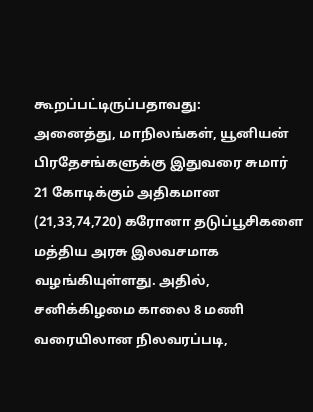கூறப்பட்டிருப்பதாவது:
அனைத்து, மாநிலங்கள், யூனியன் பிரதேசங்களுக்கு இதுவரை சுமார் 21 கோடிக்கும் அதிகமான (21,33,74,720) கரோனா தடுப்பூசிகளை மத்திய அரசு இலவசமாக வழங்கியுள்ளது. அதில், சனிக்கிழமை காலை 8 மணி வரையிலான நிலவரப்படி,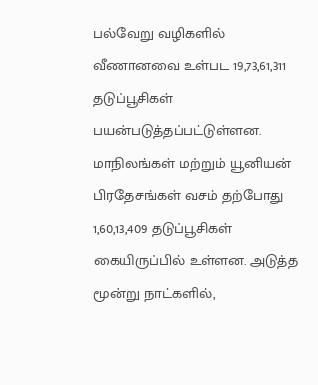பல்வேறு வழிகளில் வீணானவை உள்பட 19,73,61,311 தடுப்பூசிகள் பயன்படுத்தப்பட்டுள்ளன.
மாநிலங்கள் மற்றும் யூனியன் பிரதேசங்கள் வசம் தற்போது 1,60,13,409 தடுப்பூசிகள் கையிருப்பில் உள்ளன. அடுத்த மூன்று நாட்களில்,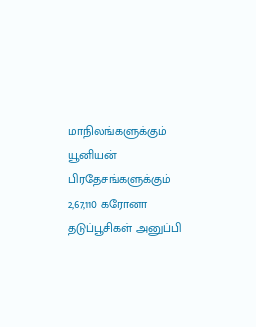மாநிலங்களுக்கும் யூனியன் பிரதேசங்களுக்கும் 2,67,110 கரோனா தடுப்பூசிகள் அனுப்பி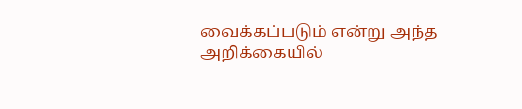வைக்கப்படும் என்று அந்த அறிக்கையில்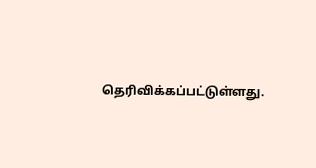தெரிவிக்கப்பட்டுள்ளது.